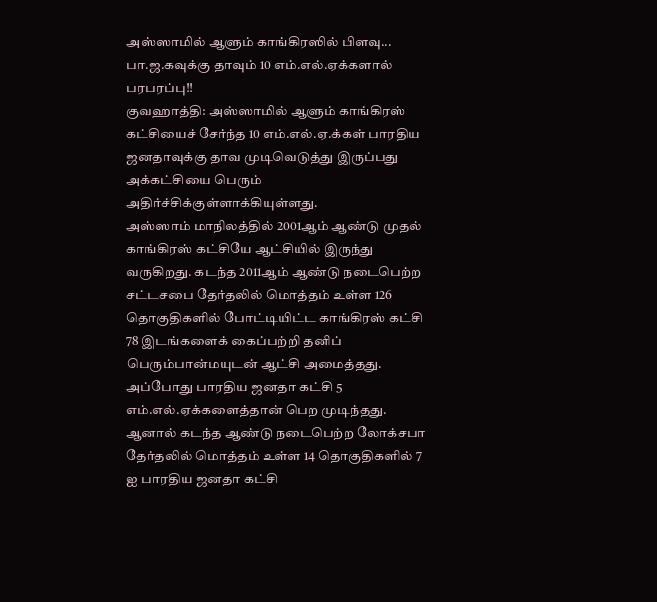அஸ்ஸாமில் ஆளும் காங்கிரஸில் பிளவு... பா.ஜ.கவுக்கு தாவும் 10 எம்.எல்.ஏக்களால் பரபரப்பு!!
குவஹாத்தி: அஸ்ஸாமில் ஆளும் காங்கிரஸ் கட்சியைச் சேர்ந்த 10 எம்.எல்.ஏ.க்கள் பாரதிய ஜனதாவுக்கு தாவ முடிவெடுத்து இருப்பது அக்கட்சியை பெரும் அதிர்ச்சிக்குள்ளாக்கியுள்ளது.
அஸ்ஸாம் மாநிலத்தில் 2001ஆம் ஆண்டு முதல் காங்கிரஸ் கட்சியே ஆட்சியில் இருந்து வருகிறது. கடந்த 2011ஆம் ஆண்டு நடைபெற்ற சட்டசபை தேர்தலில் மொத்தம் உள்ள 126 தொகுதிகளில் போட்டியிட்ட காங்கிரஸ் கட்சி 78 இடங்களைக் கைப்பற்றி தனிப் பெரும்பான்மயுடன் ஆட்சி அமைத்தது. அப்போது பாரதிய ஜனதா கட்சி 5 எம்.எல்.ஏக்களைத்தான் பெற முடிந்தது.
ஆனால் கடந்த ஆண்டு நடைபெற்ற லோக்சபா தேர்தலில் மொத்தம் உள்ள 14 தொகுதிகளில் 7 ஐ பாரதிய ஜனதா கட்சி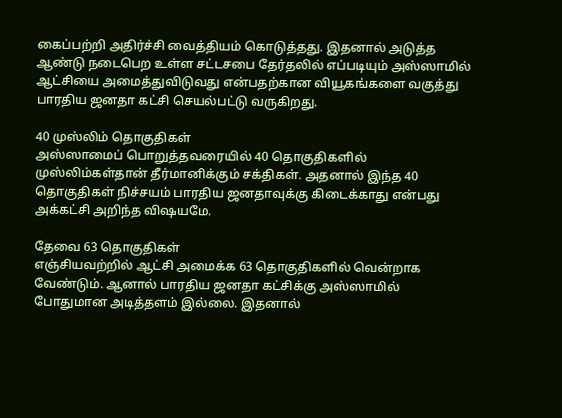கைப்பற்றி அதிர்ச்சி வைத்தியம் கொடுத்தது. இதனால் அடுத்த ஆண்டு நடைபெற உள்ள சட்டசபை தேர்தலில் எப்படியும் அஸ்ஸாமில் ஆட்சியை அமைத்துவிடுவது என்பதற்கான வியூகங்களை வகுத்து பாரதிய ஜனதா கட்சி செயல்பட்டு வருகிறது.

40 முஸ்லிம் தொகுதிகள்
அஸ்ஸாமைப் பொறுத்தவரையில் 40 தொகுதிகளில் முஸ்லிம்கள்தான் தீர்மானிக்கும் சக்திகள். அதனால் இந்த 40 தொகுதிகள் நிச்சயம் பாரதிய ஜனதாவுக்கு கிடைக்காது என்பது அக்கட்சி அறிந்த விஷயமே.

தேவை 63 தொகுதிகள்
எஞ்சியவற்றில் ஆட்சி அமைக்க 63 தொகுதிகளில் வென்றாக வேண்டும். ஆனால் பாரதிய ஜனதா கட்சிக்கு அஸ்ஸாமில் போதுமான அடித்தளம் இல்லை. இதனால்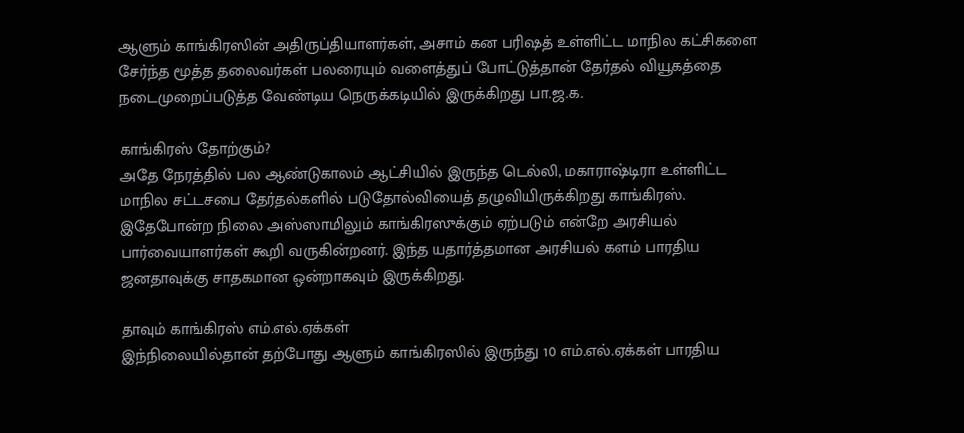ஆளும் காங்கிரஸின் அதிருப்தியாளர்கள், அசாம் கன பரிஷத் உள்ளிட்ட மாநில கட்சிகளை சேர்ந்த மூத்த தலைவர்கள் பலரையும் வளைத்துப் போட்டுத்தான் தேர்தல் வியூகத்தை நடைமுறைப்படுத்த வேண்டிய நெருக்கடியில் இருக்கிறது பா.ஜ.க.

காங்கிரஸ் தோற்கும்?
அதே நேரத்தில் பல ஆண்டுகாலம் ஆட்சியில் இருந்த டெல்லி, மகாராஷ்டிரா உள்ளிட்ட மாநில சட்டசபை தேர்தல்களில் படுதோல்வியைத் தழுவியிருக்கிறது காங்கிரஸ்.
இதேபோன்ற நிலை அஸ்ஸாமிலும் காங்கிரஸுக்கும் ஏற்படும் என்றே அரசியல் பார்வையாளர்கள் கூறி வருகின்றனர். இந்த யதார்த்தமான அரசியல் களம் பாரதிய ஜனதாவுக்கு சாதகமான ஒன்றாகவும் இருக்கிறது.

தாவும் காங்கிரஸ் எம்.எல்.ஏக்கள்
இந்நிலையில்தான் தற்போது ஆளும் காங்கிரஸில் இருந்து 10 எம்.எல்.ஏக்கள் பாரதிய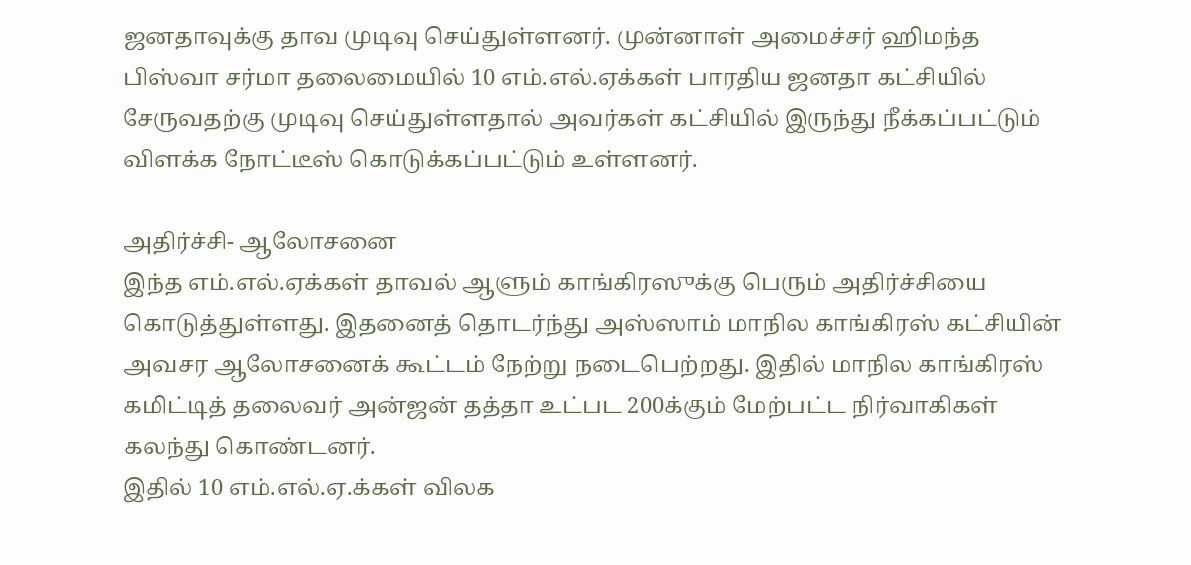ஜனதாவுக்கு தாவ முடிவு செய்துள்ளனர். முன்னாள் அமைச்சர் ஹிமந்த பிஸ்வா சர்மா தலைமையில் 10 எம்.எல்.ஏக்கள் பாரதிய ஜனதா கட்சியில் சேருவதற்கு முடிவு செய்துள்ளதால் அவர்கள் கட்சியில் இருந்து நீக்கப்பட்டும் விளக்க நோட்டீஸ் கொடுக்கப்பட்டும் உள்ளனர்.

அதிர்ச்சி- ஆலோசனை
இந்த எம்.எல்.ஏக்கள் தாவல் ஆளும் காங்கிரஸுக்கு பெரும் அதிர்ச்சியை கொடுத்துள்ளது. இதனைத் தொடர்ந்து அஸ்ஸாம் மாநில காங்கிரஸ் கட்சியின் அவசர ஆலோசனைக் கூட்டம் நேற்று நடைபெற்றது. இதில் மாநில காங்கிரஸ் கமிட்டித் தலைவர் அன்ஜன் தத்தா உட்பட 200க்கும் மேற்பட்ட நிர்வாகிகள் கலந்து கொண்டனர்.
இதில் 10 எம்.எல்.ஏ.க்கள் விலக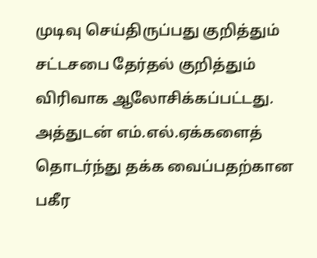முடிவு செய்திருப்பது குறித்தும் சட்டசபை தேர்தல் குறித்தும் விரிவாக ஆலோசிக்கப்பட்டது. அத்துடன் எம்.எல்.ஏக்களைத் தொடர்ந்து தக்க வைப்பதற்கான பகீர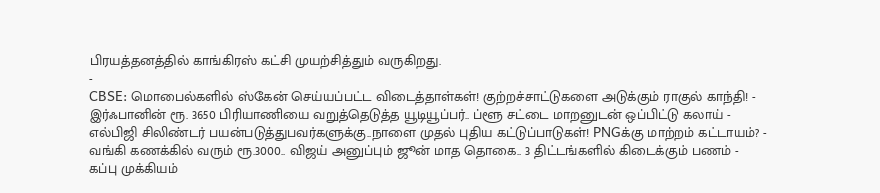பிரயத்தனத்தில் காங்கிரஸ் கட்சி முயற்சித்தும் வருகிறது.
-
CBSE: மொபைல்களில் ஸ்கேன் செய்யப்பட்ட விடைத்தாள்கள்! குற்றச்சாட்டுகளை அடுக்கும் ராகுல் காந்தி! -
இர்ஃபானின் ரூ. 3650 பிரியாணியை வறுத்தெடுத்த யூடியூப்பர்.. ப்ளூ சட்டை மாறனுடன் ஒப்பிட்டு கலாய் -
எல்பிஜி சிலிண்டர் பயன்படுத்துபவர்களுக்கு..நாளை முதல் புதிய கட்டுப்பாடுகள்! PNGக்கு மாற்றம் கட்டாயம்? -
வங்கி கணக்கில் வரும் ரூ.3000.. விஜய் அனுப்பும் ஜூன் மாத தொகை.. 3 திட்டங்களில் கிடைக்கும் பணம் -
கப்பு முக்கியம்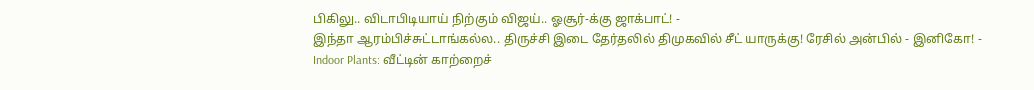பிகிலு.. விடாபிடியாய் நிற்கும் விஜய்.. ஓசூர்-க்கு ஜாக்பாட்! -
இந்தா ஆரம்பிச்சுட்டாங்கல்ல.. திருச்சி இடை தேர்தலில் திமுகவில் சீட் யாருக்கு! ரேசில் அன்பில் - இனிகோ! -
Indoor Plants: வீட்டின் காற்றைச்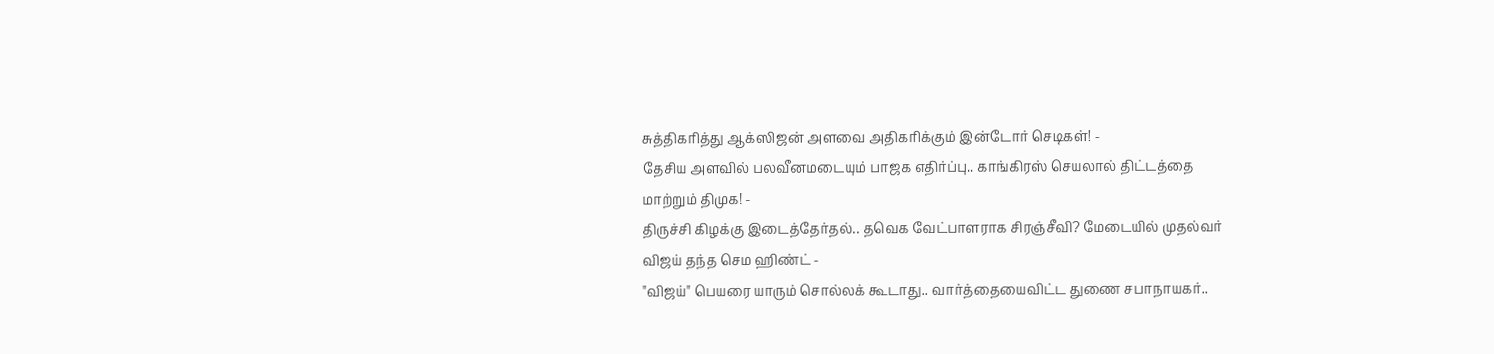சுத்திகரித்து ஆக்ஸிஜன் அளவை அதிகரிக்கும் இன்டோர் செடிகள்! -
தேசிய அளவில் பலவீனமடையும் பாஜக எதிர்ப்பு.. காங்கிரஸ் செயலால் திட்டத்தை மாற்றும் திமுக! -
திருச்சி கிழக்கு இடைத்தேர்தல்.. தவெக வேட்பாளராக சிரஞ்சீவி? மேடையில் முதல்வர் விஜய் தந்த செம ஹிண்ட் -
"விஜய்" பெயரை யாரும் சொல்லக் கூடாது.. வார்த்தையைவிட்ட துணை சபாநாயகர்..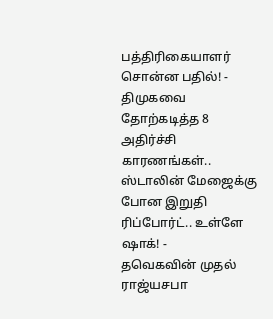பத்திரிகையாளர் சொன்ன பதில்! -
திமுகவை தோற்கடித்த 8 அதிர்ச்சி காரணங்கள்.. ஸ்டாலின் மேஜைக்கு போன இறுதி ரிப்போர்ட்.. உள்ளே ஷாக்! -
தவெகவின் முதல் ராஜ்யசபா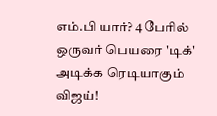எம்.பி யார்? 4 பேரில் ஒருவர் பெயரை 'டிக்' அடிக்க ரெடியாகும் விஜய்!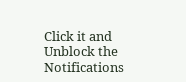Click it and Unblock the Notifications